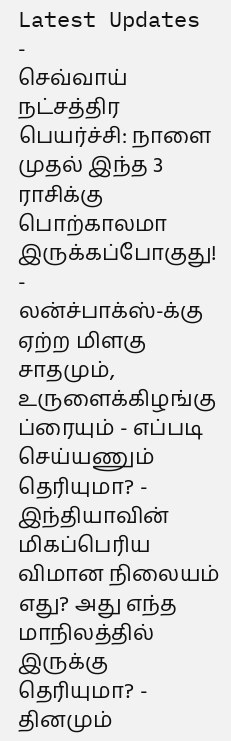Latest Updates
-
செவ்வாய் நட்சத்திர பெயர்ச்சி: நாளை முதல் இந்த 3 ராசிக்கு பொற்காலமா இருக்கப்போகுது! -
லன்ச்பாக்ஸ்-க்கு ஏற்ற மிளகு சாதமும், உருளைக்கிழங்கு ப்ரையும் - எப்படி செய்யணும் தெரியுமா? -
இந்தியாவின் மிகப்பெரிய விமான நிலையம் எது? அது எந்த மாநிலத்தில் இருக்கு தெரியுமா? -
தினமும்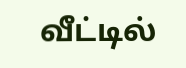வீட்டில்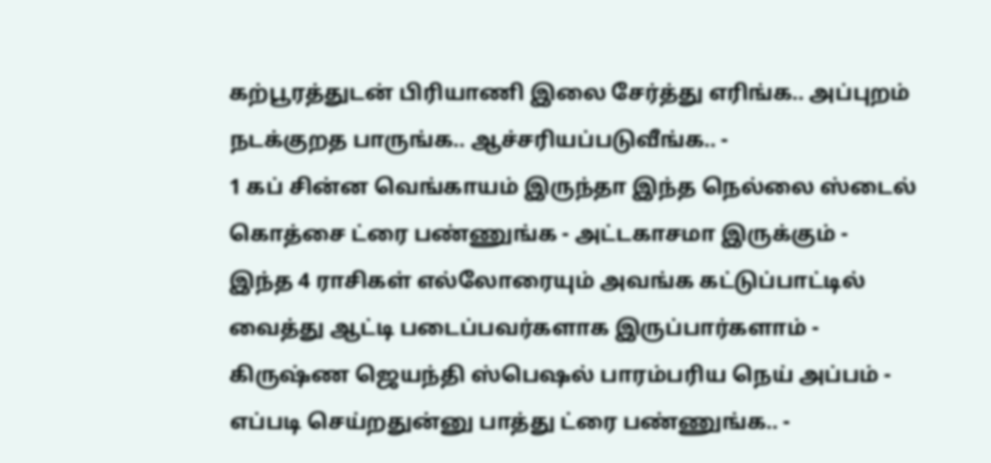கற்பூரத்துடன் பிரியாணி இலை சேர்த்து எரிங்க.. அப்புறம் நடக்குறத பாருங்க.. ஆச்சரியப்படுவீங்க.. -
1 கப் சின்ன வெங்காயம் இருந்தா இந்த நெல்லை ஸ்டைல் கொத்சை ட்ரை பண்ணுங்க - அட்டகாசமா இருக்கும் -
இந்த 4 ராசிகள் எல்லோரையும் அவங்க கட்டுப்பாட்டில் வைத்து ஆட்டி படைப்பவர்களாக இருப்பார்களாம் -
கிருஷ்ண ஜெயந்தி ஸ்பெஷல் பாரம்பரிய நெய் அப்பம் - எப்படி செய்றதுன்னு பாத்து ட்ரை பண்ணுங்க.. -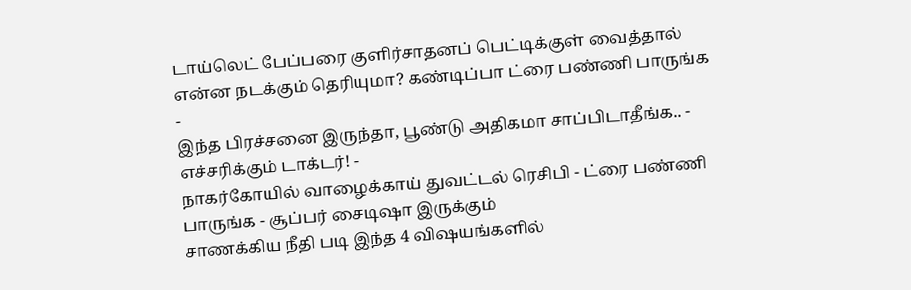டாய்லெட் பேப்பரை குளிர்சாதனப் பெட்டிக்குள் வைத்தால் என்ன நடக்கும் தெரியுமா? கண்டிப்பா ட்ரை பண்ணி பாருங்க -
இந்த பிரச்சனை இருந்தா, பூண்டு அதிகமா சாப்பிடாதீங்க.. - எச்சரிக்கும் டாக்டர்! -
நாகர்கோயில் வாழைக்காய் துவட்டல் ரெசிபி - ட்ரை பண்ணி பாருங்க - சூப்பர் சைடிஷா இருக்கும்
சாணக்கிய நீதி படி இந்த 4 விஷயங்களில்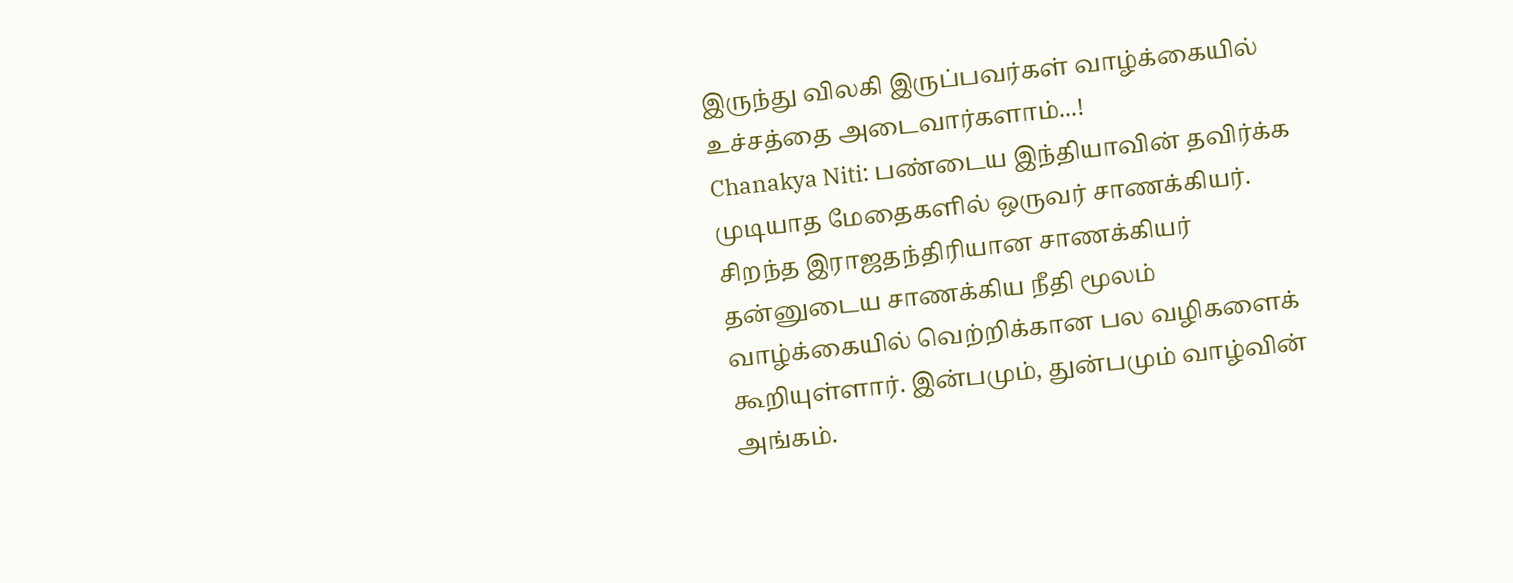இருந்து விலகி இருப்பவர்கள் வாழ்க்கையில் உச்சத்தை அடைவார்களாம்...!
Chanakya Niti: பண்டைய இந்தியாவின் தவிர்க்க முடியாத மேதைகளில் ஒருவர் சாணக்கியர். சிறந்த இராஜதந்திரியான சாணக்கியர் தன்னுடைய சாணக்கிய நீதி மூலம் வாழ்க்கையில் வெற்றிக்கான பல வழிகளைக் கூறியுள்ளார். இன்பமும், துன்பமும் வாழ்வின் அங்கம்.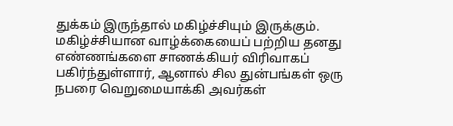துக்கம் இருந்தால் மகிழ்ச்சியும் இருக்கும்.
மகிழ்ச்சியான வாழ்க்கையைப் பற்றிய தனது எண்ணங்களை சாணக்கியர் விரிவாகப் பகிர்ந்துள்ளார், ஆனால் சில துன்பங்கள் ஒரு நபரை வெறுமையாக்கி அவர்கள்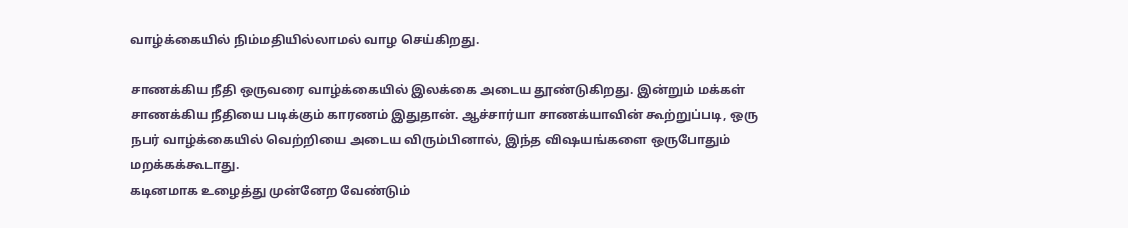வாழ்க்கையில் நிம்மதியில்லாமல் வாழ செய்கிறது.

சாணக்கிய நீதி ஒருவரை வாழ்க்கையில் இலக்கை அடைய தூண்டுகிறது. இன்றும் மக்கள் சாணக்கிய நீதியை படிக்கும் காரணம் இதுதான். ஆச்சார்யா சாணக்யாவின் கூற்றுப்படி, ஒரு நபர் வாழ்க்கையில் வெற்றியை அடைய விரும்பினால், இந்த விஷயங்களை ஒருபோதும் மறக்கக்கூடாது.
கடினமாக உழைத்து முன்னேற வேண்டும்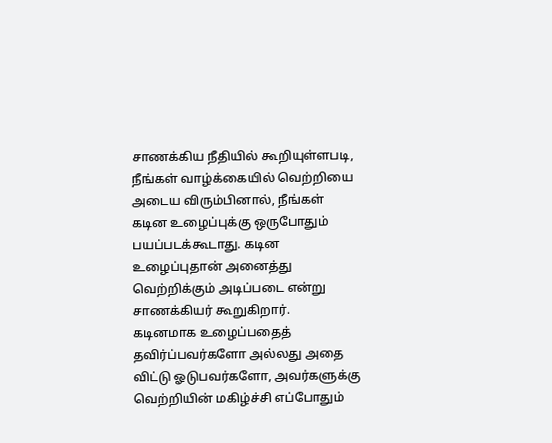சாணக்கிய நீதியில் கூறியுள்ளபடி, நீங்கள் வாழ்க்கையில் வெற்றியை அடைய விரும்பினால், நீங்கள் கடின உழைப்புக்கு ஒருபோதும் பயப்படக்கூடாது. கடின உழைப்புதான் அனைத்து வெற்றிக்கும் அடிப்படை என்று சாணக்கியர் கூறுகிறார்.
கடினமாக உழைப்பதைத் தவிர்ப்பவர்களோ அல்லது அதை விட்டு ஓடுபவர்களோ, அவர்களுக்கு வெற்றியின் மகிழ்ச்சி எப்போதும்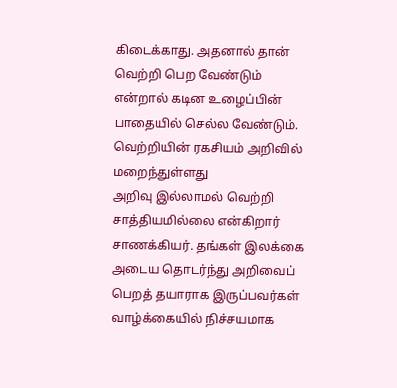கிடைக்காது. அதனால் தான் வெற்றி பெற வேண்டும் என்றால் கடின உழைப்பின் பாதையில் செல்ல வேண்டும்.
வெற்றியின் ரகசியம் அறிவில் மறைந்துள்ளது
அறிவு இல்லாமல் வெற்றி சாத்தியமில்லை என்கிறார் சாணக்கியர். தங்கள் இலக்கை அடைய தொடர்ந்து அறிவைப் பெறத் தயாராக இருப்பவர்கள் வாழ்க்கையில் நிச்சயமாக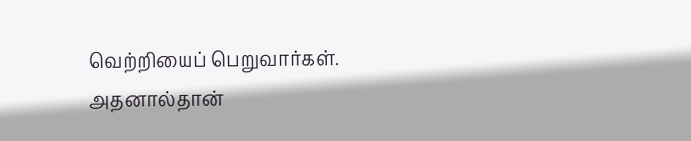வெற்றியைப் பெறுவார்கள். அதனால்தான்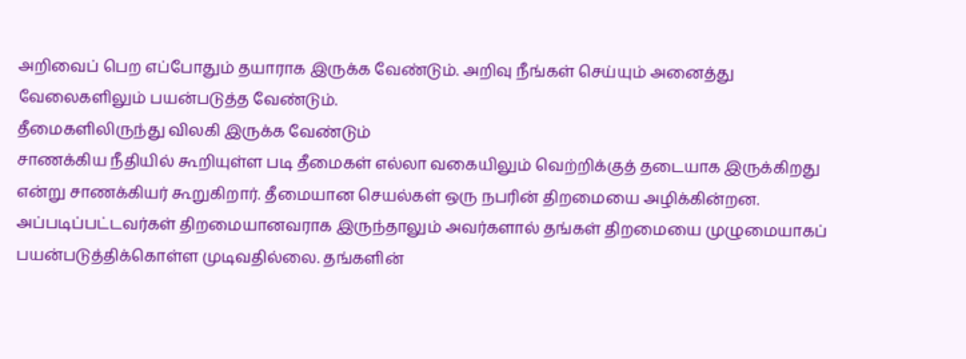அறிவைப் பெற எப்போதும் தயாராக இருக்க வேண்டும். அறிவு நீங்கள் செய்யும் அனைத்து வேலைகளிலும் பயன்படுத்த வேண்டும்.
தீமைகளிலிருந்து விலகி இருக்க வேண்டும்
சாணக்கிய நீதியில் கூறியுள்ள படி தீமைகள் எல்லா வகையிலும் வெற்றிக்குத் தடையாக இருக்கிறது என்று சாணக்கியர் கூறுகிறார். தீமையான செயல்கள் ஒரு நபரின் திறமையை அழிக்கின்றன. அப்படிப்பட்டவர்கள் திறமையானவராக இருந்தாலும் அவர்களால் தங்கள் திறமையை முழுமையாகப் பயன்படுத்திக்கொள்ள முடிவதில்லை. தங்களின்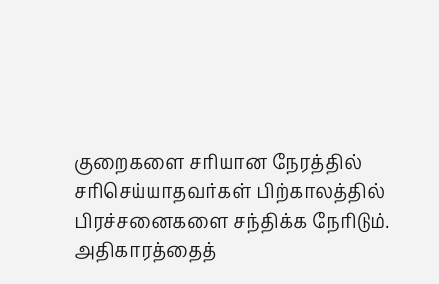குறைகளை சரியான நேரத்தில் சரிசெய்யாதவர்கள் பிற்காலத்தில் பிரச்சனைகளை சந்திக்க நேரிடும்.
அதிகாரத்தைத்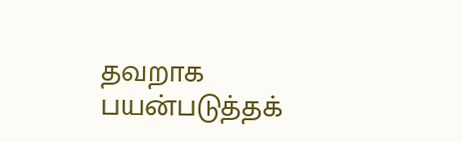தவறாக பயன்படுத்தக்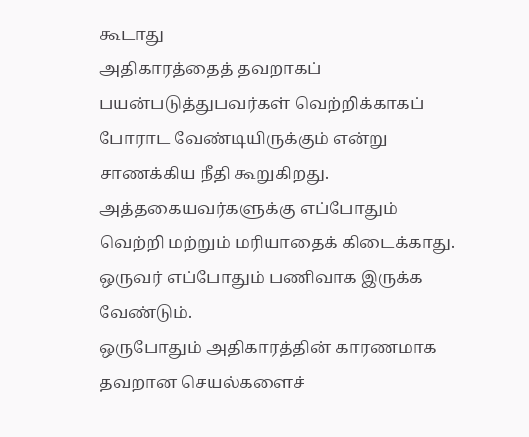கூடாது
அதிகாரத்தைத் தவறாகப் பயன்படுத்துபவர்கள் வெற்றிக்காகப் போராட வேண்டியிருக்கும் என்று சாணக்கிய நீதி கூறுகிறது. அத்தகையவர்களுக்கு எப்போதும் வெற்றி மற்றும் மரியாதைக் கிடைக்காது. ஒருவர் எப்போதும் பணிவாக இருக்க வேண்டும்.
ஒருபோதும் அதிகாரத்தின் காரணமாக தவறான செயல்களைச்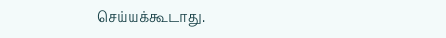செய்யக்கூடாது.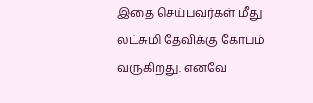இதை செய்பவர்கள் மீது லட்சுமி தேவிக்கு கோபம் வருகிறது. எனவே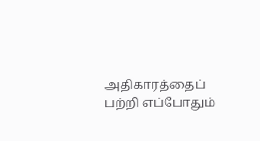அதிகாரத்தைப் பற்றி எப்போதும்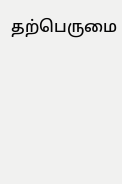தற்பெருமை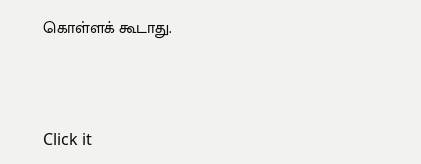கொள்ளக் கூடாது.



Click it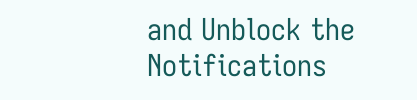and Unblock the Notifications